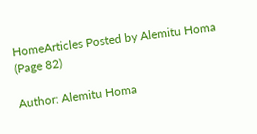HomeArticles Posted by Alemitu Homa (Page 82)

Author: Alemitu Homa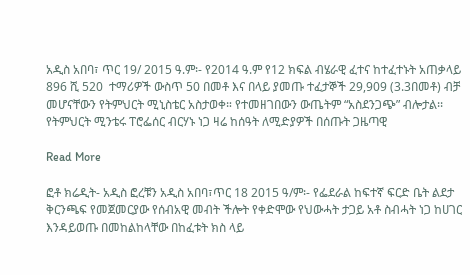አዲስ አበባ፣ ጥር 19/ 2015 ዓ.ም፡- የ2014 ዓ.ም የ12 ክፍል ብሄራዊ ፈተና ከተፈተኑት አጠቃላይ 896 ሺ 520  ተማሪዎች ውስጥ 50 በመቶ እና በላይ ያመጡ ተፈታኞች 29,909 (3.3በመቶ) ብቻ መሆናቸውን የትምህርት ሚኒስቴር አስታወቀ። የተመዘገበውን ውጤትም “አስደንጋጭ” ብሎታል፡፡ የትምህርት ሚንቴሩ ፐሮፌሰር ብርሃኑ ነጋ ዛሬ ከሰዓት ለሚድያዎች በሰጡት ጋዜጣዊ

Read More

ፎቶ ክሬዲት- አዲስ ፎረቹን አዲስ አበባ፣ጥር 18 2015 ዓ/ም፡- የፌደራል ከፍተኛ ፍርድ ቤት ልደታ ቅርንጫፍ የመጀመርያው የሰብአዊ መብት ችሎት የቀድሞው የህውሓት ታጋይ አቶ ስብሓት ነጋ ከሀገር እንዳይወጡ በመከልከላቸው በከፈቱት ክስ ላይ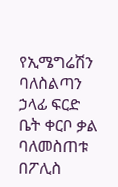የኢሜግሬሽን ባለስልጣን ኃላፊ ፍርድ ቤት ቀርቦ ቃል ባለመስጠቱ በፖሊስ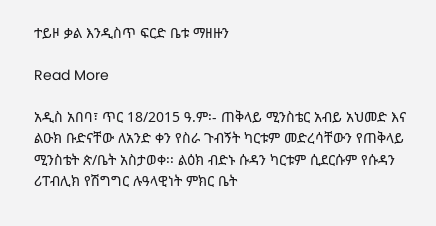ተይዞ ቃል እንዲስጥ ፍርድ ቤቱ ማዘዙን

Read More

አዲስ አበባ፣ ጥር 18/2015 ዓ.ም፡- ጠቅላይ ሚንስቴር አብይ አህመድ እና ልዑክ ቡድናቸው ለአንድ ቀን የስራ ጉብኝት ካርቱም መድረሳቸውን የጠቅላይ ሚንስቴት ጵ/ቤት አስታወቀ፡፡ ልዕክ ብድኑ ሱዳን ካርቱም ሲደርሱም የሱዳን ሪፐብሊክ የሽግግር ሉዓላዊነት ምክር ቤት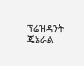ፕሬዝዳንት ጄኔራል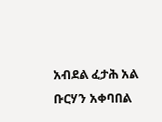አብደል ፈታሕ አል ቡርሃን አቀባበል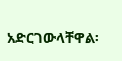አድርገውላቸዋል፡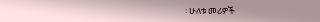፡ ሁለቱ መሪዎች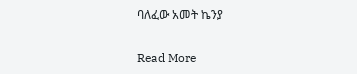ባለፈው አመት ኬንያ

Read More